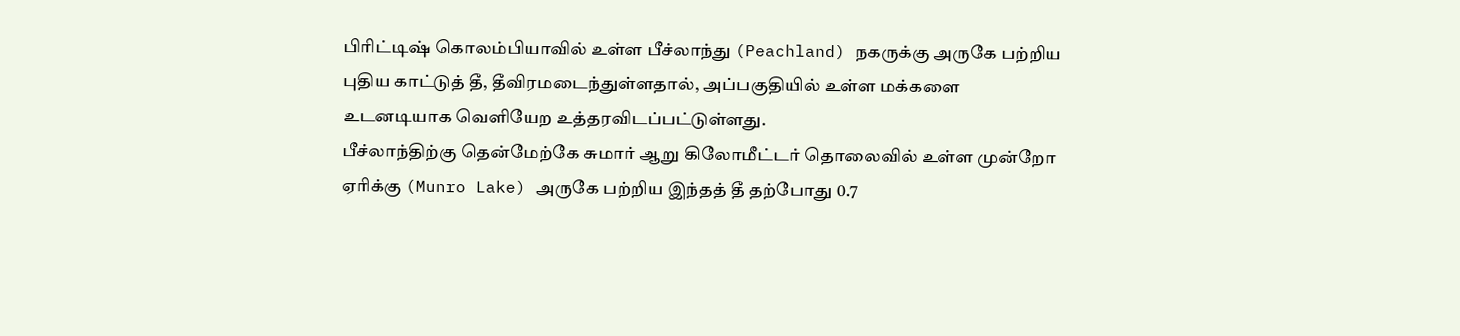பிரிட்டிஷ் கொலம்பியாவில் உள்ள பீச்லாந்து (Peachland) நகருக்கு அருகே பற்றிய புதிய காட்டுத் தீ, தீவிரமடைந்துள்ளதால், அப்பகுதியில் உள்ள மக்களை உடனடியாக வெளியேற உத்தரவிடப்பட்டுள்ளது.
பீச்லாந்திற்கு தென்மேற்கே சுமார் ஆறு கிலோமீட்டர் தொலைவில் உள்ள முன்றோ ஏரிக்கு (Munro Lake) அருகே பற்றிய இந்தத் தீ தற்போது 0.7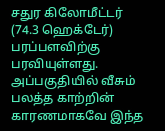சதுர கிலோமீட்டர் (74.3 ஹெக்டேர்) பரப்பளவிற்கு பரவியுள்ளது.
அப்பகுதியில் வீசும் பலத்த காற்றின் காரணமாகவே இந்த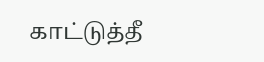காட்டுத்தீ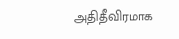அதிதீவிரமாக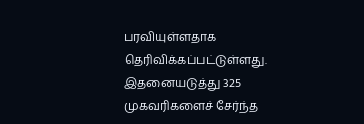பரவியுள்ளதாக தெரிவிக்கப்பட்டுள்ளது.
இதனையடுத்து 325 முகவரிகளைச் சேர்ந்த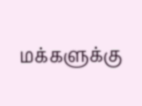மக்களுக்கு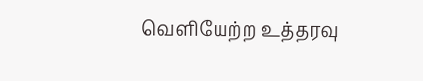வெளியேற்ற உத்தரவு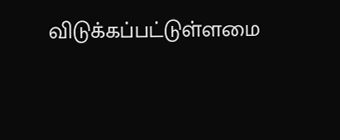விடுக்கப்பட்டுள்ளமை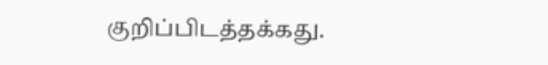குறிப்பிடத்தக்கது.